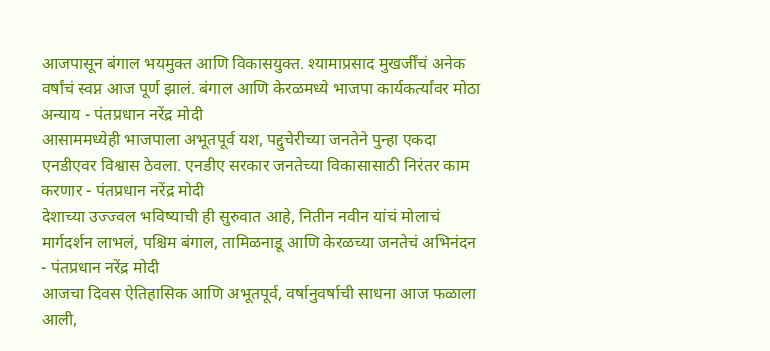आजपासून बंगाल भयमुक्त आणि विकासयुक्त. श्यामाप्रसाद मुखर्जींचं अनेक वर्षांचं स्वप्न आज पूर्ण झालं. बंगाल आणि केरळमध्ये भाजपा कार्यकर्त्यांवर मोठा अन्याय - पंतप्रधान नरेंद्र मोदी
आसाममध्येही भाजपाला अभूतपूर्व यश, पद्दुचेरीच्या जनतेने पुन्हा एकदा एनडीएवर विश्वास ठेवला. एनडीए सरकार जनतेच्या विकासासाठी निरंतर काम करणार - पंतप्रधान नरेंद्र मोदी
देशाच्या उज्ज्वल भविष्याची ही सुरुवात आहे, नितीन नवीन यांचं मोलाचं मार्गदर्शन लाभलं, पश्चिम बंगाल, तामिळनाडू आणि केरळच्या जनतेचं अभिनंदन - पंतप्रधान नरेंद्र मोदी
आजचा दिवस ऐतिहासिक आणि अभूतपूर्व, वर्षानुवर्षाची साधना आज फळाला आली,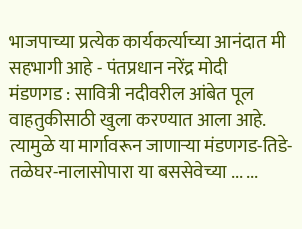भाजपाच्या प्रत्येक कार्यकर्त्याच्या आनंदात मी सहभागी आहे - पंतप्रधान नरेंद्र मोदी
मंडणगड : सावित्री नदीवरील आंबेत पूल वाहतुकीसाठी खुला करण्यात आला आहे. त्यामुळे या मार्गावरून जाणाऱ्या मंडणगड-तिडे-तळेघर-नालासोपारा या बससेवेच्या ... ...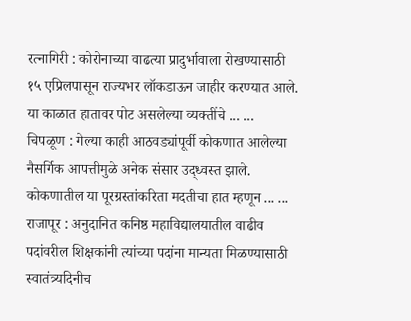रत्नागिरी : कोरोनाच्या वाढत्या प्रादुर्भावाला रोखण्यासाठी १५ एप्रिलपासून राज्यभर लॉकडाऊन जाहीर करण्यात आले. या काळात हातावर पोट असलेल्या व्यक्तींचे ... ...
चिपळूण : गेल्या काही आठवड्यांपूर्वी कोकणात आलेल्या नैसर्गिक आपत्तीमुळे अनेक संसार उद्ध्वस्त झाले. कोकणातील या पूरग्रस्तांकरिता मदतीचा हात म्हणून ... ...
राजापूर : अनुदानित कनिष्ठ महाविद्यालयातील वाढीव पदांवरील शिक्षकांनी त्यांच्या पदांना मान्यता मिळण्यासाठी स्वातंत्र्यदिनीच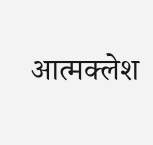आत्मक्लेश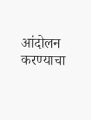आंदोलन करण्याचा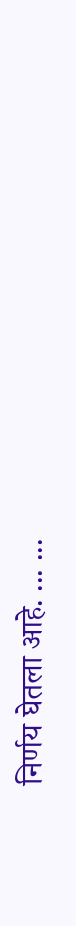निर्णय घेतला आहे. ... ...